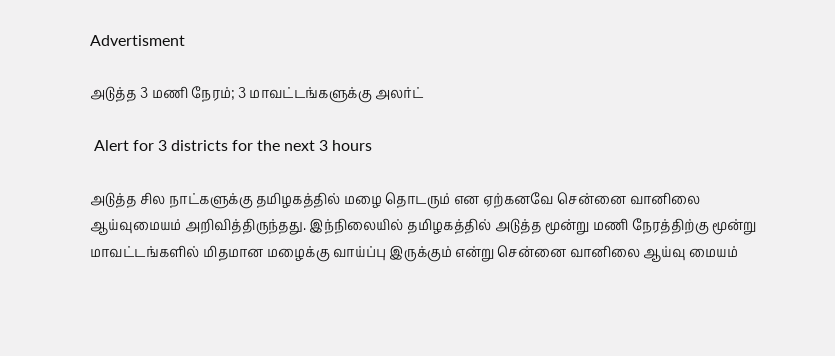Advertisment

அடுத்த 3 மணி நேரம்; 3 மாவட்டங்களுக்கு அலர்ட்

 Alert for 3 districts for the next 3 hours

அடுத்த சில நாட்களுக்கு தமிழகத்தில் மழை தொடரும் என ஏற்கனவே சென்னை வானிலை ஆய்வுமையம் அறிவித்திருந்தது. இந்நிலையில் தமிழகத்தில் அடுத்த மூன்று மணி நேரத்திற்கு மூன்று மாவட்டங்களில் மிதமான மழைக்கு வாய்ப்பு இருக்கும் என்று சென்னை வானிலை ஆய்வு மையம்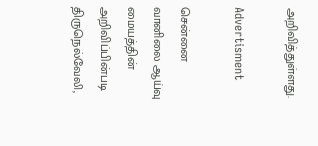அறிவித்துள்ளது.

Advertisment

சென்னை வானிலை ஆய்வு மையத்தின் அறிவிப்பின்படி திருநெல்வேலி,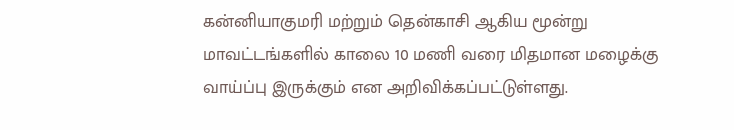கன்னியாகுமரி மற்றும் தென்காசி ஆகிய மூன்று மாவட்டங்களில் காலை 10 மணி வரை மிதமான மழைக்கு வாய்ப்பு இருக்கும் என அறிவிக்கப்பட்டுள்ளது.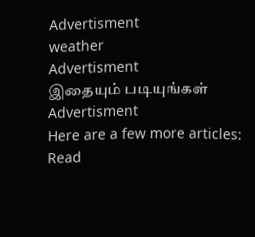Advertisment
weather
Advertisment
இதையும் படியுங்கள்
Advertisment
Here are a few more articles:
Read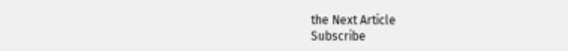the Next Article
Subscribe